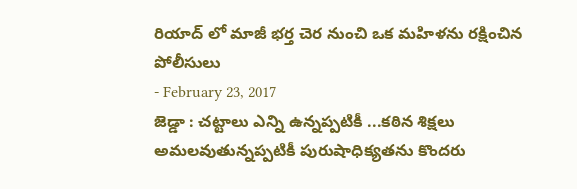రియాద్ లో మాజీ భర్త చెర నుంచి ఒక మహిళను రక్షించిన పోలీసులు
- February 23, 2017
జెడ్డా : చట్టాలు ఎన్ని ఉన్నప్పటికీ ...కఠిన శిక్షలు అమలవుతున్నప్పటికీ పురుషాధిక్యతను కొందరు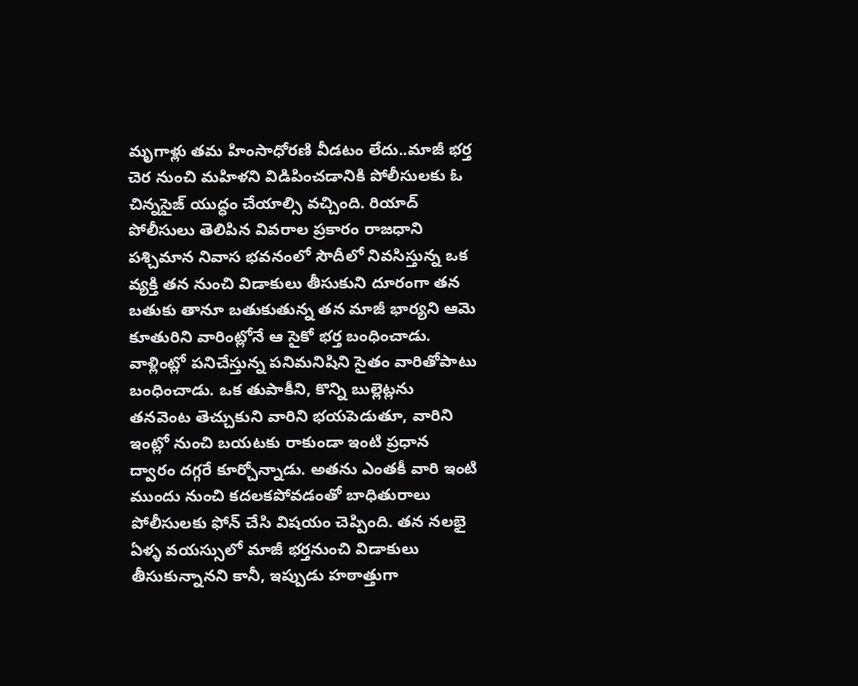మృగాళ్లు తమ హింసాధోరణి వీడటం లేదు..మాజీ భర్త చెర నుంచి మహిళని విడిపించడానికి పోలీసులకు ఓ చిన్నసైజ్ యుద్ధం చేయాల్సి వచ్చింది. రియాద్ పోలీసులు తెలిపిన వివరాల ప్రకారం రాజధాని పశ్చిమాన నివాస భవనంలో సౌదీలో నివసిస్తున్న ఒక వ్యక్తి తన నుంచి విడాకులు తీసుకుని దూరంగా తన బతుకు తానూ బతుకుతున్న తన మాజీ భార్యని ఆమె కూతురిని వారింట్లోనే ఆ సైకో భర్త బంధించాడు. వాళ్లింట్లో పనిచేస్తున్న పనిమనిషిని సైతం వారితోపాటు బంధించాడు. ఒక తుపాకీని, కొన్ని బుల్లెట్లను తనవెంట తెచ్చుకుని వారిని భయపెడుతూ, వారిని ఇంట్లో నుంచి బయటకు రాకుండా ఇంటి ప్రధాన ద్వారం దగ్గరే కూర్చోన్నాడు. అతను ఎంతకీ వారి ఇంటి ముందు నుంచి కదలకపోవడంతో బాధితురాలు పోలీసులకు ఫోన్ చేసి విషయం చెప్పింది. తన నలభై ఏళ్ళ వయస్సులో మాజీ భర్తనుంచి విడాకులు తీసుకున్నానని కానీ, ఇప్పుడు హఠాత్తుగా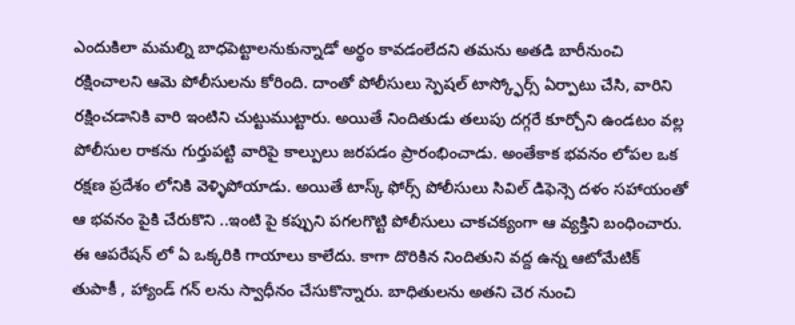ఎందుకిలా మమల్ని బాధపెట్టాలనుకున్నాడో అర్థం కావడంలేదని తమను అతడి బారీనుంచి రక్షించాలని ఆమె పోలీసులను కోరింది. దాంతో పోలీసులు స్పెషల్ టాస్క్ఫోర్స్ ఏర్పాటు చేసి, వారిని రక్షించడానికి వారి ఇంటిని చుట్టుముట్టారు. అయితే నిందితుడు తలుపు దగ్గరే కూర్చోని ఉండటం వల్ల పోలీసుల రాకను గుర్తుపట్టి వారిపై కాల్పులు జరపడం ప్రారంభించాడు. అంతేకాక భవనం లోపల ఒక రక్షణ ప్రదేశం లోనికి వెళ్ళిపోయాడు. అయితే టాస్క్ ఫోర్స్ పోలీసులు సివిల్ డిఫెన్సె దళం సహాయంతో ఆ భవనం పైకి చేరుకొని ..ఇంటి పై కప్పుని పగలగొట్టి పోలీసులు చాకచక్యంగా ఆ వ్యక్తిని బంధించారు. ఈ ఆపరేషన్ లో ఏ ఒక్కరికి గాయాలు కాలేదు. కాగా దొరికిన నిందితుని వద్ద ఉన్న ఆటోమేటిక్ తుపాకీ , హ్యాండ్ గన్ లను స్వాధీనం చేసుకొన్నారు. బాధితులను అతని చెర నుంచి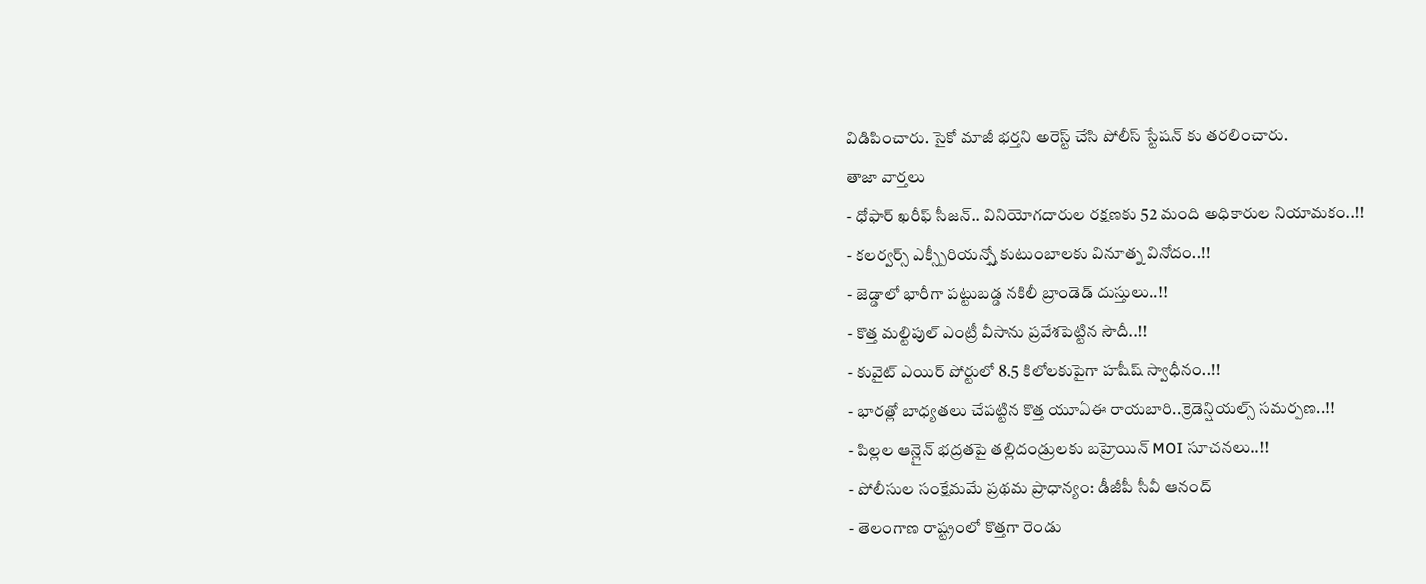విడిపించారు. సైకో మాజీ భర్తని అరెస్ట్ చేసి పోలీస్ స్టేషన్ కు తరలించారు.
తాజా వార్తలు
- ధోఫార్ ఖరీఫ్ సీజన్.. వినియోగదారుల రక్షణకు 52 మంది అధికారుల నియామకం..!!
- కలర్వర్స్ ఎక్స్పీరియన్స్తో కుటుంబాలకు వినూత్న వినోదం..!!
- జెడ్డాలో భారీగా పట్టుబడ్డ నకిలీ బ్రాండెడ్ దుస్తులు..!!
- కొత్త మల్టిపుల్ ఎంట్రీ వీసాను ప్రవేశపెట్టిన సౌదీ..!!
- కువైట్ ఎయిర్ పోర్టులో 8.5 కిలోలకుపైగా హషీష్ స్వాధీనం..!!
- భారత్లో బాధ్యతలు చేపట్టిన కొత్త యూఏఈ రాయబారి..క్రెడెన్షియల్స్ సమర్పణ..!!
- పిల్లల ఆన్లైన్ భద్రతపై తల్లిదండ్రులకు బహ్రెయిన్ MOI సూచనలు..!!
- పోలీసుల సంక్షేమమే ప్రథమ ప్రాధాన్యం: డీజీపీ సీవీ ఆనంద్
- తెలంగాణ రాష్ట్రంలో కొత్తగా రెండు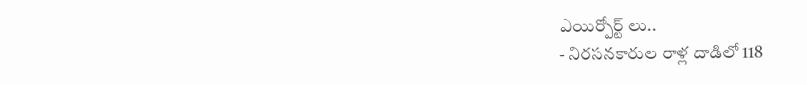ఎయిర్పోర్ట్ లు..
- నిరసనకారుల రాళ్ల దాడిలో 118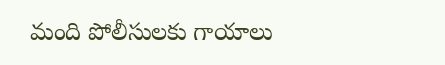మంది పోలీసులకు గాయాలు